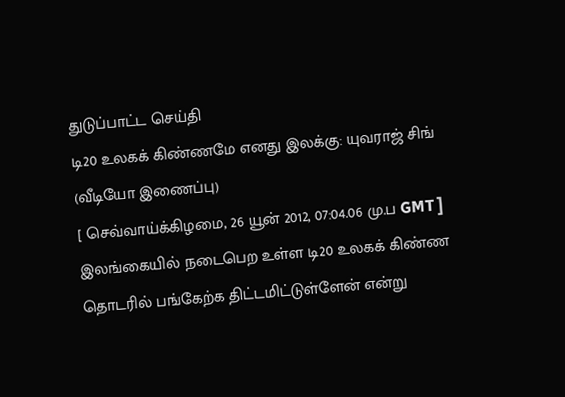துடுப்பாட்ட செய்தி
டி20 உலகக் கிண்ணமே எனது இலக்கு: யுவராஜ் சிங் (வீடியோ இணைப்பு)
[ செவ்வாய்க்கிழமை, 26 யூன் 2012, 07:04.06 மு.ப GMT ]
இலங்கையில் நடைபெற உள்ள டி20 உலகக் கிண்ண தொடரில் பங்கேற்க திட்டமிட்டுள்ளேன் என்று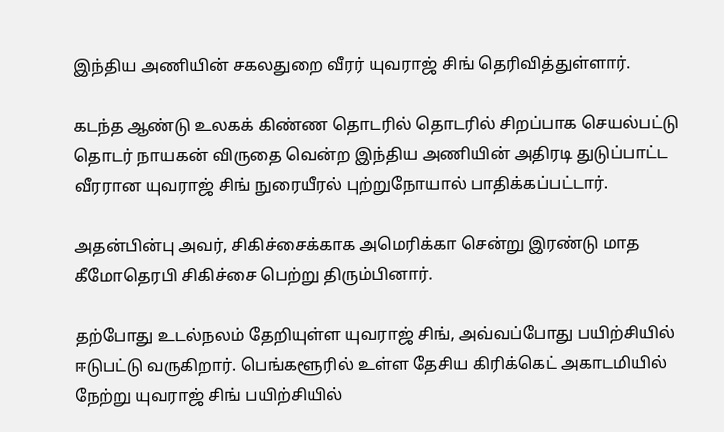இந்திய அணியின் சகலதுறை வீரர் யுவராஜ் சிங் தெரிவித்துள்ளார்.

கடந்த ஆண்டு உலகக் கிண்ண தொடரில் தொடரில் சிறப்பாக செயல்பட்டு தொடர் நாயகன் விருதை வென்ற இந்திய அணியின் அதிரடி துடுப்பாட்ட வீரரான யுவராஜ் சிங் நுரையீரல் புற்றுநோயால் பாதிக்கப்பட்டார்.

அதன்பின்பு அவர், சிகிச்சைக்காக அமெரிக்கா சென்று இரண்டு மாத கீமோதெரபி சிகிச்சை பெற்று திரும்பினார்.

தற்போது உடல்நலம் தேறியுள்ள யுவராஜ் சிங், அவ்வப்போது பயிற்சியில் ஈடுபட்டு வருகிறார். பெங்களூரில் உள்ள தேசிய கிரிக்கெட் அகாடமியில் நேற்று யுவராஜ் சிங் பயிற்சியில்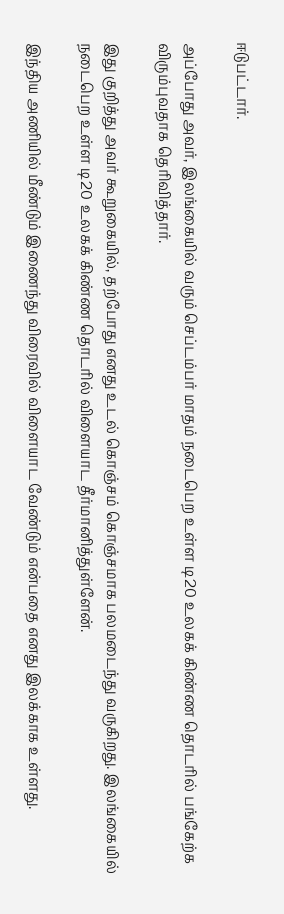ஈடுபட்டார்.

அப்போது அவர், இலங்கையில் வரும் செப்டம்பர் மாதம் நடைபெற உள்ள டி20 உலகக் கிண்ண தொடரில் பங்கேற்க விரும்புவதாக தெரிவித்தார்.

இது குறித்து அவர் கூறுகையில், தற்போது எனது உடல் கொஞ்சம் கொஞ்சமாக பலமடைந்து வருகிறது. இலங்கையில் நடைபெற உள்ள டி20 உலகக் கிண்ண தொடரில் விளையாட தீர்மானித்துள்ளேன்.

இந்திய அணியில் மீண்டும் இணைந்து விரைவில் விளையாட வேண்டும் என்பதை எனது இலக்காக உள்ளது.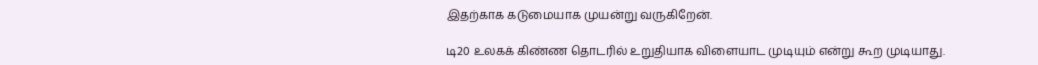இதற்காக கடுமையாக முயன்று வருகிறேன்.

டி20 உலகக் கிண்ண தொடரில் உறுதியாக விளையாட முடியும் என்று கூற முடியாது.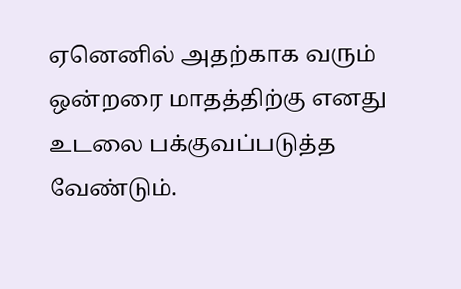ஏனெனில் அதற்காக வரும் ஒன்றரை மாதத்திற்கு எனது உடலை பக்குவப்படுத்த வேண்டும்.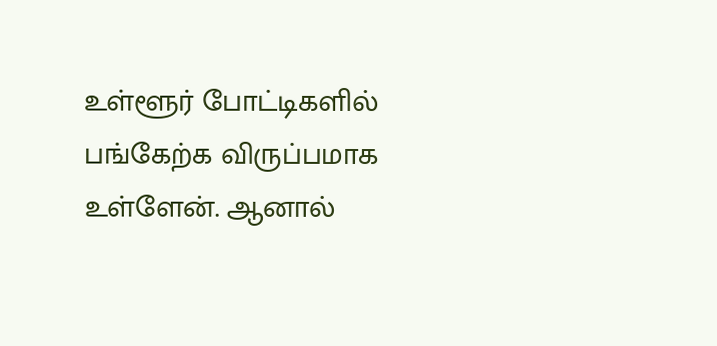உள்ளூர் போட்டிகளில் பங்கேற்க விருப்பமாக உள்ளேன். ஆனால்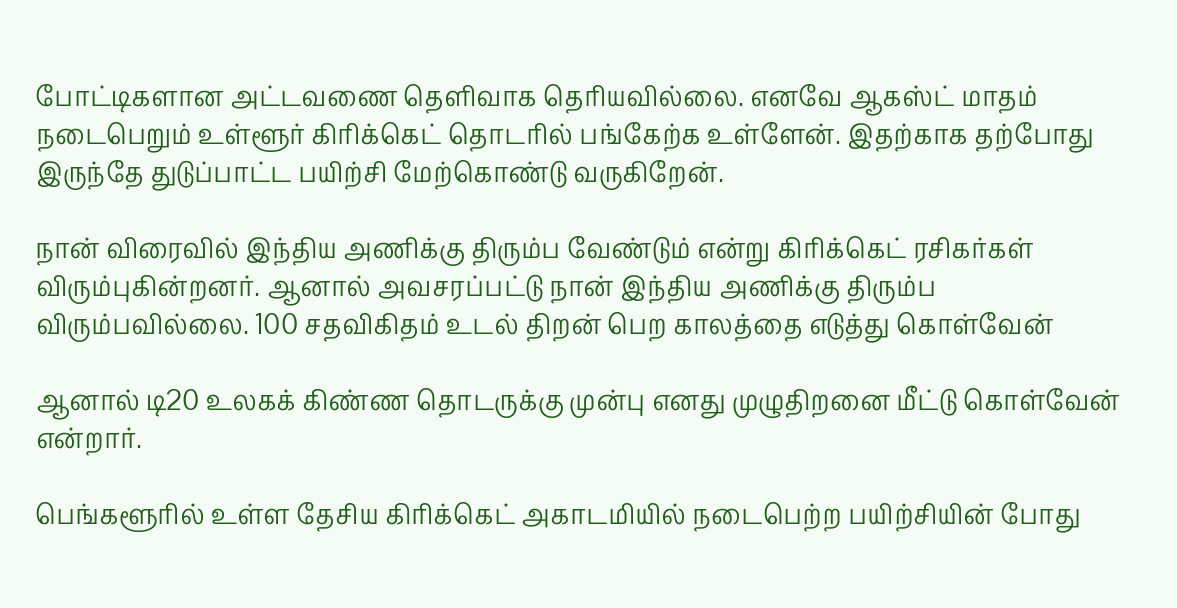போட்டிகளான அட்டவணை தெளிவாக தெரியவில்லை. எனவே ஆகஸ்ட் மாதம் நடைபெறும் உள்ளூர் கிரிக்கெட் தொடரில் பங்கேற்க உள்ளேன். இதற்காக தற்போது இருந்தே துடுப்பாட்ட பயிற்சி மேற்கொண்டு வருகிறேன்.

நான் விரைவில் இந்திய அணிக்கு திரும்ப வேண்டும் என்று கிரிக்கெட் ரசிகர்கள் விரும்புகின்றனர். ஆனால் அவசரப்பட்டு நான் இந்திய அணிக்கு திரும்ப விரும்பவில்லை. 100 சதவிகிதம் உடல் திறன் பெற காலத்தை எடுத்து கொள்வேன்

ஆனால் டி20 உலகக் கிண்ண தொடருக்கு முன்பு எனது முழுதிறனை மீட்டு கொள்வேன் என்றார்.

பெங்களூரில் உள்ள தேசிய கிரிக்கெட் அகாடமியில் நடைபெற்ற பயிற்சியின் போது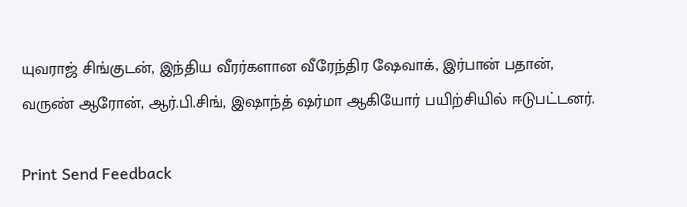யுவராஜ் சிங்குடன், இந்திய வீரர்களான வீரேந்திர ஷேவாக், இர்பான் பதான், வருண் ஆரோன், ஆர்.பி.சிங், இஷாந்த் ஷர்மா ஆகியோர் பயிற்சியில் ஈடுபட்டனர்.

Print Send Feedback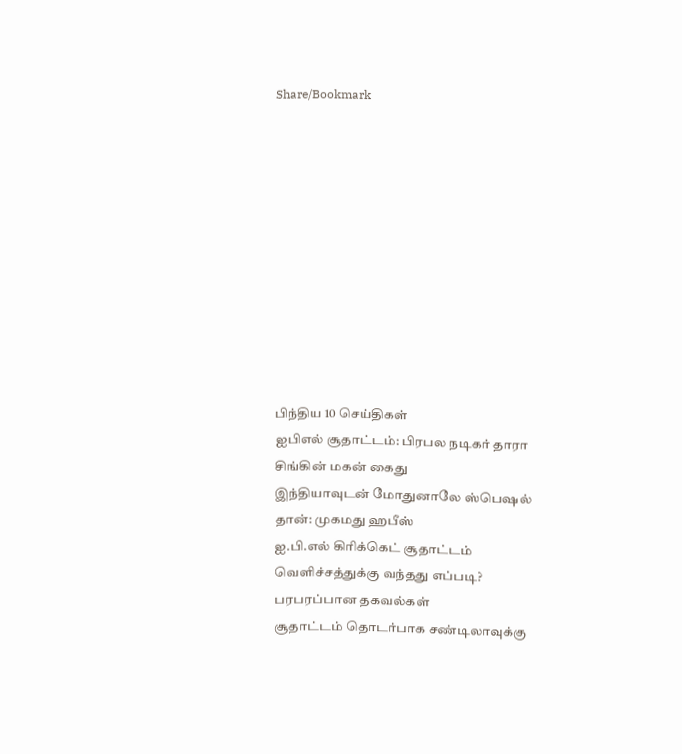Share/Bookmark











பிந்திய 10 செய்திகள்
ஐபிஎல் சூதாட்டம்: பிரபல நடிகர் தாரா சிங்கின் மகன் கைது
இந்தியாவுடன் மோதுனாலே ஸ்பெஷல் தான்: முகமது ஹபீஸ்
ஐ.பி.எல் கிரிக்கெட் சூதாட்டம் வெளிச்சத்துக்கு வந்தது எப்படி? பரபரப்பான தகவல்கள்
சூதாட்டம் தொடர்பாக சண்டிலாவுக்கு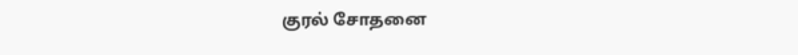குரல் சோதனை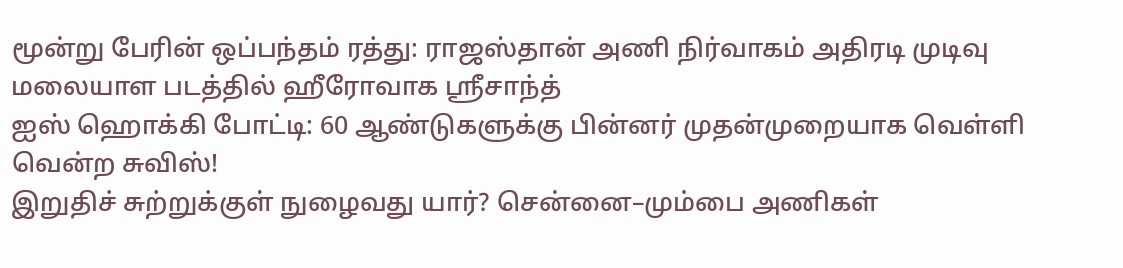மூன்று பேரின் ஒப்பந்தம் ரத்து: ராஜஸ்தான் அணி நிர்வாகம் அதிரடி முடிவு
மலையாள படத்தில் ஹீரோவாக ஸ்ரீசாந்த்
ஐஸ் ஹொக்கி போட்டி: 60 ஆண்டுகளுக்கு பின்னர் முதன்முறையாக வெள்ளி வென்ற சுவிஸ்!
இறுதிச் சுற்றுக்குள் நுழைவது யார்? சென்னை–மும்பை அணிகள்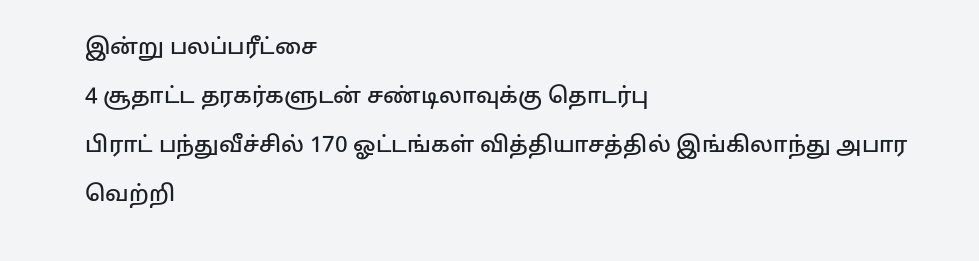இன்று பலப்பரீட்சை
4 சூதாட்ட தரகர்களுடன் சண்டிலாவுக்கு தொடர்பு
பிராட் பந்துவீச்சில் 170 ஓட்டங்கள் வித்தியாசத்தில் இங்கிலாந்து அபார வெற்றி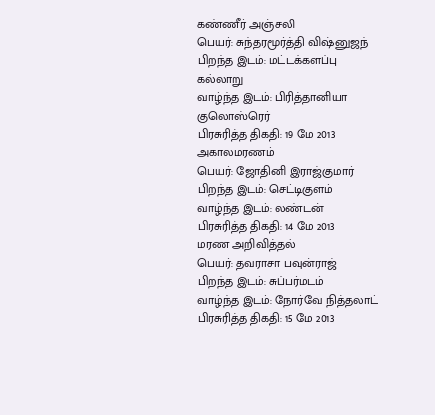கண்ணீர் அஞ்சலி
பெயர்: சுந்தரமூர்த்தி விஷ்னுஜந்
பிறந்த இடம்: மட்டக்களப்பு கல்லாறு
வாழ்ந்த இடம்: பிரித்தானியா குலொஸ்ரெர்
பிரசுரித்த திகதி: 19 மே 2013
அகாலமரணம்
பெயர்: ஜோதினி இராஜ்குமார்
பிறந்த இடம்: செட்டிகுளம்
வாழ்ந்த இடம்: லண்டன்
பிரசுரித்த திகதி: 14 மே 2013
மரண அறிவித்தல்
பெயர்: தவராசா பவுன்ராஜ்
பிறந்த இடம்: சுப்பர்மடம்
வாழ்ந்த இடம்: நோர்வே நித்தலாட்
பிரசுரித்த திகதி: 15 மே 2013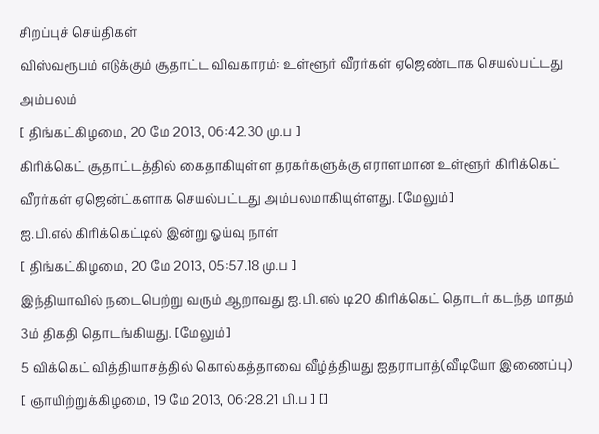சிறப்புச் செய்திகள்
விஸ்வரூபம் எடுக்கும் சூதாட்ட விவகாரம்: உள்ளூர் வீரர்கள் ஏஜெண்டாக செயல்பட்டது அம்பலம்
[ திங்கட்கிழமை, 20 மே 2013, 06:42.30 மு.ப ]
கிரிக்கெட் சூதாட்டத்தில் கைதாகியுள்ள தரகர்களுக்கு எராளமான உள்ளூர் கிரிக்கெட் வீரர்கள் ஏஜென்ட்களாக செயல்பட்டது அம்பலமாகியுள்ளது. [மேலும்]
ஐ.பி.எல் கிரிக்கெட்டில் இன்று ஓய்வு நாள்
[ திங்கட்கிழமை, 20 மே 2013, 05:57.18 மு.ப ]
இந்தியாவில் நடைபெற்று வரும் ஆறாவது ஐ.பி.எல் டி20 கிரிக்கெட் தொடர் கடந்த மாதம் 3ம் திகதி தொடங்கியது. [மேலும்]
5 விக்கெட் வித்தியாசத்தில் கொல்கத்தாவை வீழ்த்தியது ஐதராபாத்(வீடியோ இணைப்பு)
[ ஞாயிற்றுக்கிழமை, 19 மே 2013, 06:28.21 பி.ப ] []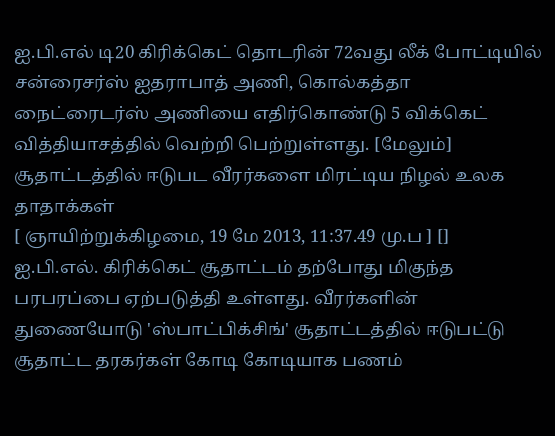ஐ.பி.எல் டி20 கிரிக்கெட் தொடரின் 72வது லீக் போட்டியில் சன்ரைசர்ஸ் ஐதராபாத் அணி, கொல்கத்தா நைட்ரைடர்ஸ் அணியை எதிர்கொண்டு 5 விக்கெட் வித்தியாசத்தில் வெற்றி பெற்றுள்ளது. [மேலும்]
சூதாட்டத்தில் ஈடுபட வீரர்களை மிரட்டிய நிழல் உலக தாதாக்கள்
[ ஞாயிற்றுக்கிழமை, 19 மே 2013, 11:37.49 மு.ப ] []
ஐ.பி.எல். கிரிக்கெட் சூதாட்டம் தற்போது மிகுந்த பரபரப்பை ஏற்படுத்தி உள்ளது. வீரர்களின் துணையோடு 'ஸ்பாட்பிக்சிங்' சூதாட்டத்தில் ஈடுபட்டு சூதாட்ட தரகர்கள் கோடி கோடியாக பணம்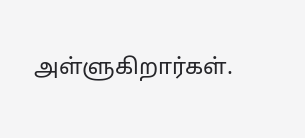அள்ளுகிறார்கள்.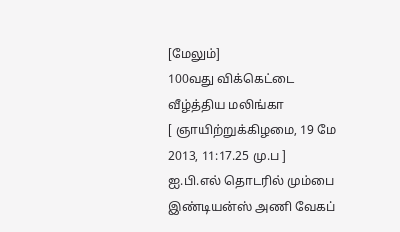[மேலும்]
100வது விக்கெட்டை வீழ்த்திய மலிங்கா
[ ஞாயிற்றுக்கிழமை, 19 மே 2013, 11:17.25 மு.ப ]
ஐ.பி.எல் தொடரில் மும்பை இண்டியன்ஸ் அணி வேகப்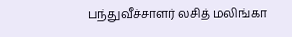பந்துவீச்சாளர் லசித் மலிங்கா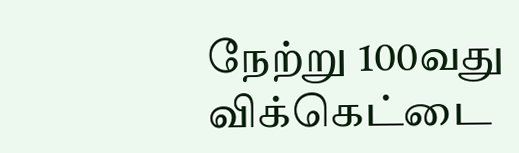நேற்று 100வது விக்கெட்டை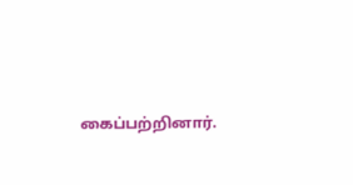கைப்பற்றினார்.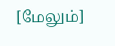[மேலும்]